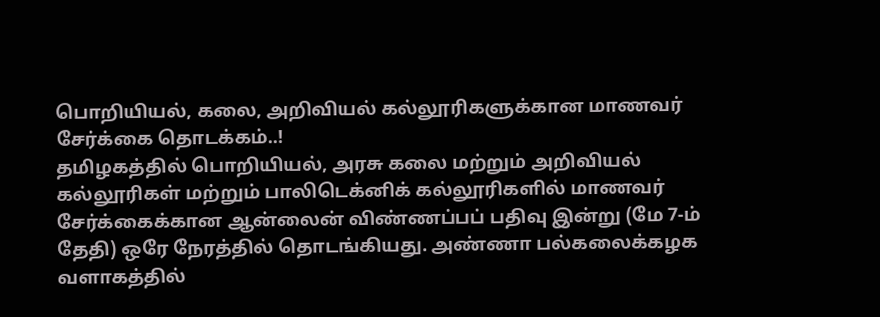பொறியியல், கலை, அறிவியல் கல்லூரிகளுக்கான மாணவர் சேர்க்கை தொடக்கம்..!
தமிழகத்தில் பொறியியல், அரசு கலை மற்றும் அறிவியல் கல்லூரிகள் மற்றும் பாலிடெக்னிக் கல்லூரிகளில் மாணவர் சேர்க்கைக்கான ஆன்லைன் விண்ணப்பப் பதிவு இன்று (மே 7-ம் தேதி) ஒரே நேரத்தில் தொடங்கியது. அண்ணா பல்கலைக்கழக வளாகத்தில்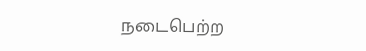நடைபெற்ற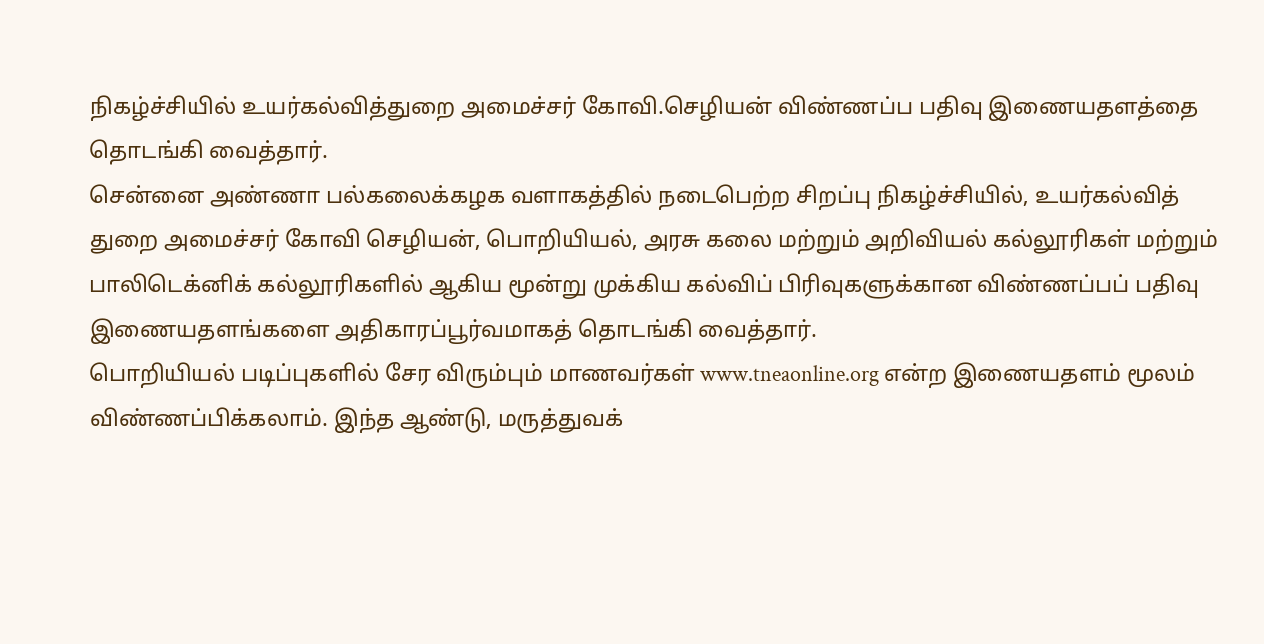நிகழ்ச்சியில் உயர்கல்வித்துறை அமைச்சர் கோவி.செழியன் விண்ணப்ப பதிவு இணையதளத்தை தொடங்கி வைத்தார்.
சென்னை அண்ணா பல்கலைக்கழக வளாகத்தில் நடைபெற்ற சிறப்பு நிகழ்ச்சியில், உயர்கல்வித் துறை அமைச்சர் கோவி செழியன், பொறியியல், அரசு கலை மற்றும் அறிவியல் கல்லூரிகள் மற்றும் பாலிடெக்னிக் கல்லூரிகளில் ஆகிய மூன்று முக்கிய கல்விப் பிரிவுகளுக்கான விண்ணப்பப் பதிவு இணையதளங்களை அதிகாரப்பூர்வமாகத் தொடங்கி வைத்தார்.
பொறியியல் படிப்புகளில் சேர விரும்பும் மாணவர்கள் www.tneaonline.org என்ற இணையதளம் மூலம் விண்ணப்பிக்கலாம். இந்த ஆண்டு, மருத்துவக்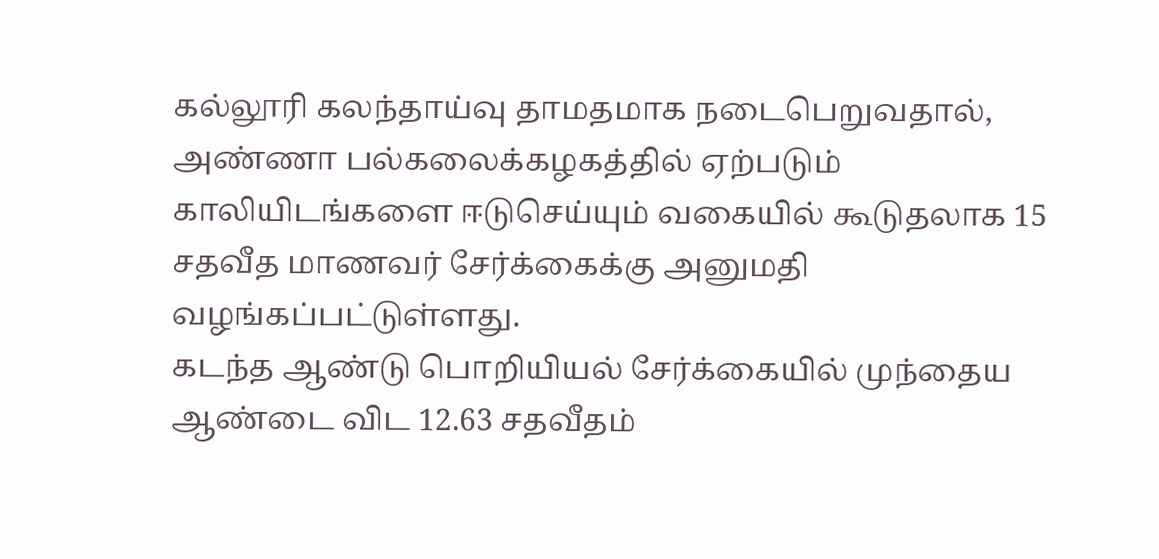கல்லூரி கலந்தாய்வு தாமதமாக நடைபெறுவதால், அண்ணா பல்கலைக்கழகத்தில் ஏற்படும் காலியிடங்களை ஈடுசெய்யும் வகையில் கூடுதலாக 15 சதவீத மாணவர் சேர்க்கைக்கு அனுமதி வழங்கப்பட்டுள்ளது.
கடந்த ஆண்டு பொறியியல் சேர்க்கையில் முந்தைய ஆண்டை விட 12.63 சதவீதம்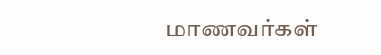மாணவர்கள்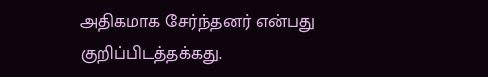அதிகமாக சேர்ந்தனர் என்பது குறிப்பிடத்தக்கது.